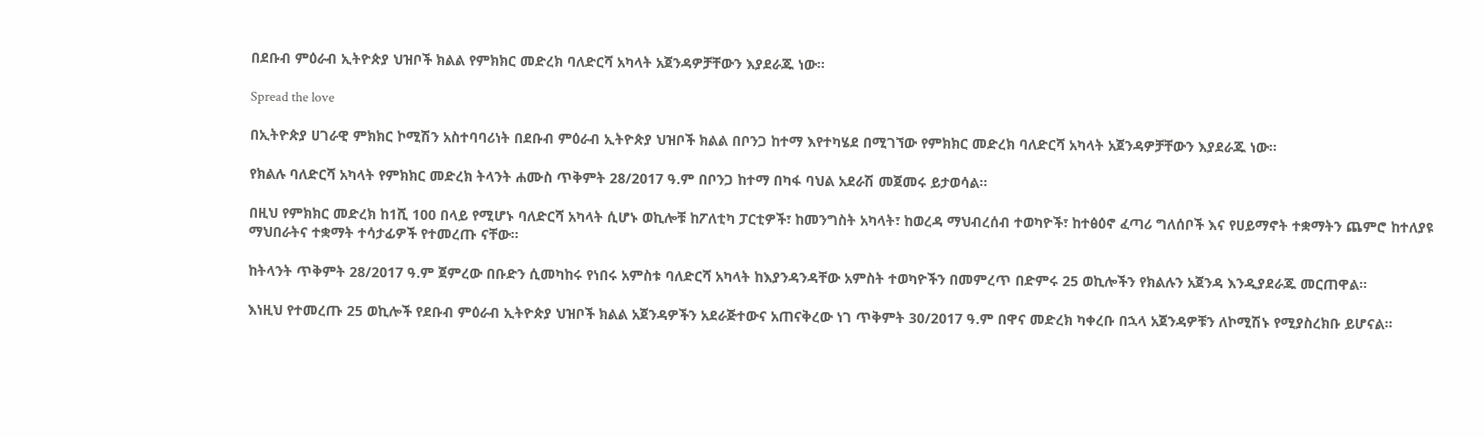በደቡብ ምዕራብ ኢትዮጵያ ህዝቦች ክልል የምክክር መድረክ ባለድርሻ አካላት አጀንዳዎቻቸውን እያደራጁ ነው፡፡

Spread the love

በኢትዮጵያ ሀገራዊ ምክክር ኮሚሽን አስተባባሪነት በደቡብ ምዕራብ ኢትዮጵያ ህዝቦች ክልል በቦንጋ ከተማ እየተካሄደ በሚገኘው የምክክር መድረክ ባለድርሻ አካላት አጀንዳዎቻቸውን እያደራጁ ነው፡፡

የክልሉ ባለድርሻ አካላት የምክክር መድረክ ትላንት ሐሙስ ጥቅምት 28/2017 ዓ.ም በቦንጋ ከተማ በካፋ ባህል አደራሽ መጀመሩ ይታወሳል፡፡

በዚህ የምክክር መድረክ ከ1ሺ 100 በላይ የሚሆኑ ባለድርሻ አካላት ሲሆኑ ወኪሎቹ ከፖለቲካ ፓርቲዎች፣ ከመንግስት አካላት፣ ከወረዳ ማህብረሰብ ተወካዮች፣ ከተፅዕኖ ፈጣሪ ግለሰቦች እና የሀይማኖት ተቋማትን ጨምሮ ከተለያዩ ማህበራትና ተቋማት ተሳታፊዎች የተመረጡ ናቸው።

ከትላንት ጥቅምት 28/2017 ዓ.ም ጀምረው በቡድን ሲመካከሩ የነበሩ አምስቱ ባለድርሻ አካላት ከእያንዳንዳቸው አምስት ተወካዮችን በመምረጥ በድምሩ 25 ወኪሎችን የክልሉን አጀንዳ እንዲያደራጁ መርጠዋል።

እነዚህ የተመረጡ 25 ወኪሎች የደቡብ ምዕራብ ኢትዮጵያ ህዝቦች ክልል አጀንዳዎችን አደራጅተውና አጠናቅረው ነገ ጥቅምት 30/2017 ዓ.ም በዋና መድረክ ካቀረቡ በኋላ አጀንዳዎቹን ለኮሚሽኑ የሚያስረክቡ ይሆናል።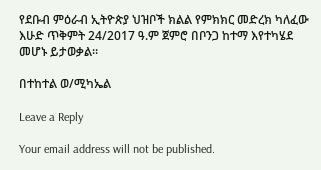የደቡብ ምዕራብ ኢትዮጵያ ህዝቦች ክልል የምክክር መድረክ ካለፈው እሁድ ጥቅምት 24/2017 ዓ.ም ጀምሮ በቦንጋ ከተማ እየተካሄደ መሆኑ ይታወቃል።

በተከተል ወ/ሚካኤል

Leave a Reply

Your email address will not be published.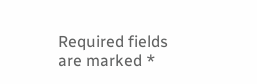Required fields are marked *